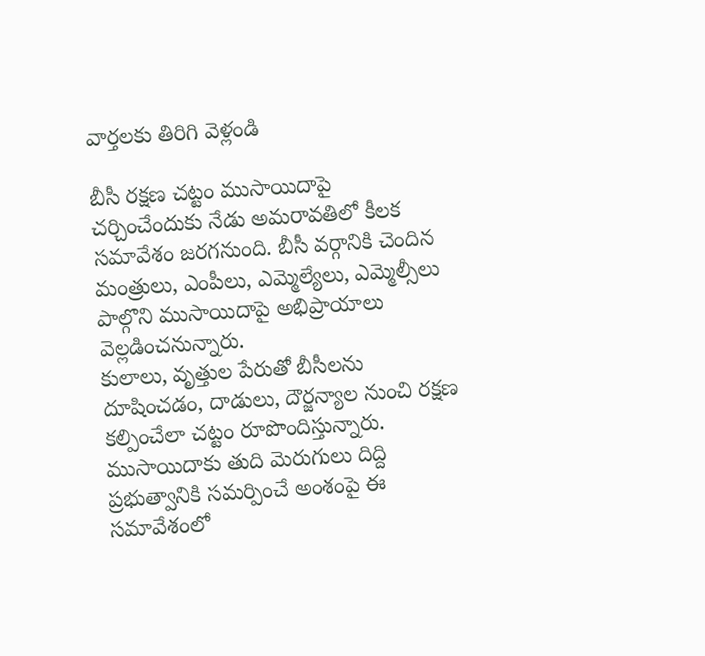వార్తలకు తిరిగి వెళ్లండి

బీసీ రక్షణ చట్టం ముసాయిదాపై చర్చించేందుకు నేడు అమరావతిలో కీలక సమావేశం జరగనుంది. బీసీ వర్గానికి చెందిన మంత్రులు, ఎంపీలు, ఎమ్మెల్యేలు, ఎమ్మెల్సీలు పాల్గొని ముసాయిదాపై అభిప్రాయాలు వెల్లడించనున్నారు.
కులాలు, వృత్తుల పేరుతో బీసీలను దూషించడం, దాడులు, దౌర్జన్యాల నుంచి రక్షణ కల్పించేలా చట్టం రూపొందిస్తున్నారు. ముసాయిదాకు తుది మెరుగులు దిద్ది ప్రభుత్వానికి సమర్పించే అంశంపై ఈ సమావేశంలో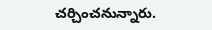చర్చించనున్నారు.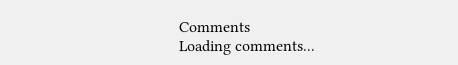Comments
Loading comments...